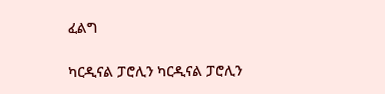ፈልግ

ካርዲናል ፓሮሊን ካርዲናል ፓሮሊን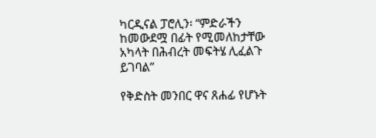ካርዲናል ፓሮሊን፡ “ምድራችን ከመውደሟ በፊት የሚመለከታቸው አካላት በሕብረት መፍትሄ ሊፈልጉ ይገባል”

የቅድስት መንበር ዋና ጸሐፊ የሆኑት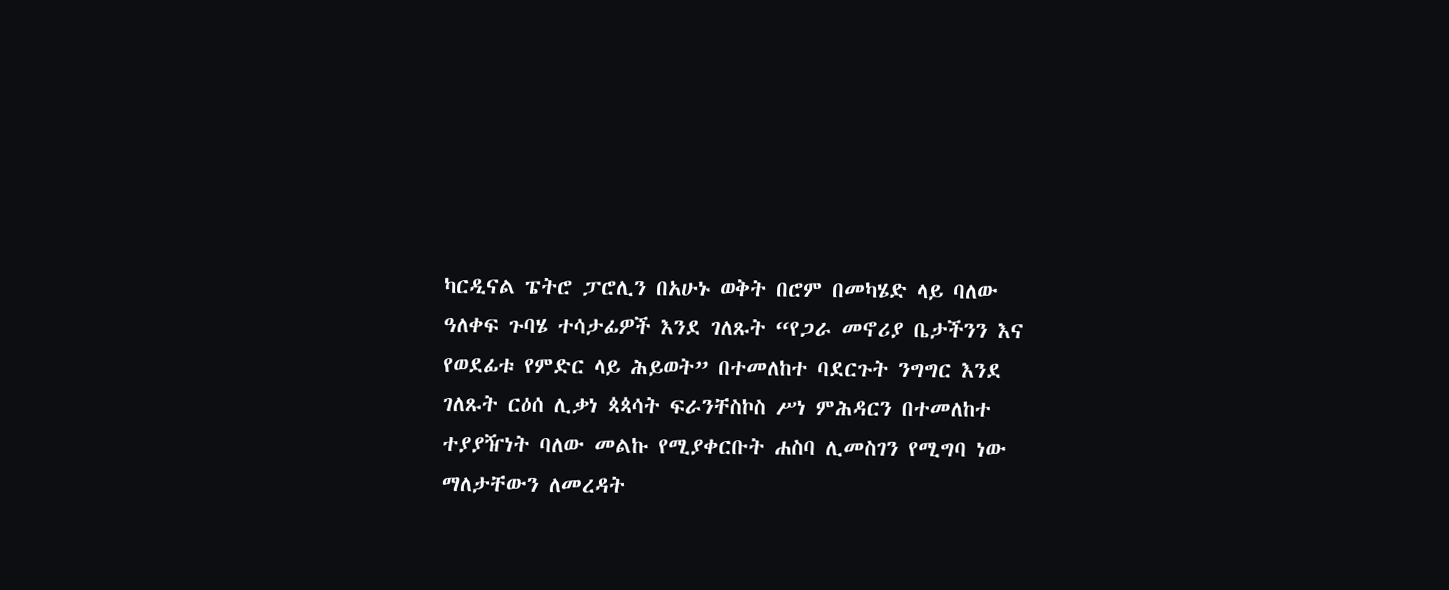ካርዲናል ፔትሮ ፓሮሊን በአሁኑ ወቅት በሮም በመካሄድ ላይ ባለው ዓለቀፍ ጉባሄ ተሳታፊዎች እንደ ገለጹት “የጋራ መኖሪያ ቤታችንን እና የወደፊቱ የምድር ላይ ሕይወት” በተመለከተ ባደርጉት ንግግር እንደ ገለጹት ርዕሰ ሊቃነ ጳጳሳት ፍራንቸስኮስ ሥነ ምሕዳርን በተመለከተ ተያያዥነት ባለው መልኩ የሚያቀርቡት ሐስባ ሊመስገን የሚግባ ነው ማለታቸውን ለመረዳት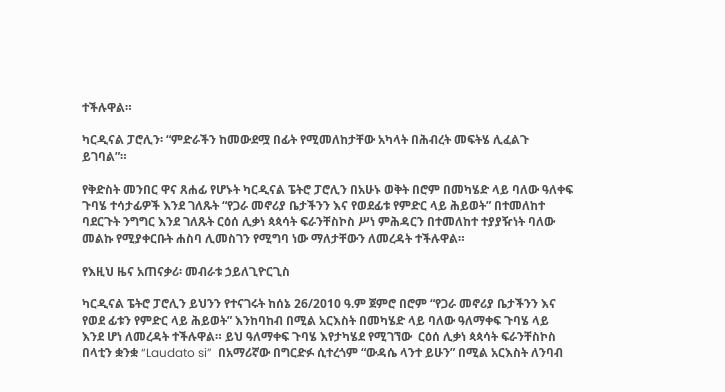ተችሉዋል።

ካርዲናል ፓሮሊን፡ “ምድራችን ከመውደሟ በፊት የሚመለከታቸው አካላት በሕብረት መፍትሄ ሊፈልጉ ይገባል”።

የቅድስት መንበር ዋና ጸሐፊ የሆኑት ካርዲናል ፔትሮ ፓሮሊን በአሁኑ ወቅት በሮም በመካሄድ ላይ ባለው ዓለቀፍ ጉባሄ ተሳታፊዎች እንደ ገለጹት “የጋራ መኖሪያ ቤታችንን እና የወደፊቱ የምድር ላይ ሕይወት” በተመለከተ ባደርጉት ንግግር እንደ ገለጹት ርዕሰ ሊቃነ ጳጳሳት ፍራንቸስኮስ ሥነ ምሕዳርን በተመለከተ ተያያዥነት ባለው መልኩ የሚያቀርቡት ሐስባ ሊመስገን የሚግባ ነው ማለታቸውን ለመረዳት ተችሉዋል።

የእዚህ ዜና አጠናቃሪ፡ መብራቱ ኃይለጊዮርጊስ

ካርዲናል ፔትሮ ፓሮሊን ይህንን የተናገሩት ከሰኔ 26/2010 ዓ.ም ጀምሮ በሮም “የጋራ መኖሪያ ቤታችንን እና የወደ ፊቱን የምድር ላይ ሕይወት” እንከባከብ በሚል አርእስት በመካሄድ ላይ ባለው ዓለማቀፍ ጉባሄ ላይ እንደ ሆነ ለመረዳት ተችሉዋል። ይህ ዓለማቀፍ ጉባሄ እየታካሄደ የሚገኘው  ርዕሰ ሊቃነ ጳጳሳት ፍራንቸስኮስ በላቲን ቋንቋ “Laudato si”  በአማሪኛው በግርድፉ ሲተረጎም “ውዳሴ ላንተ ይሁን” በሚል አርእስት ለንባብ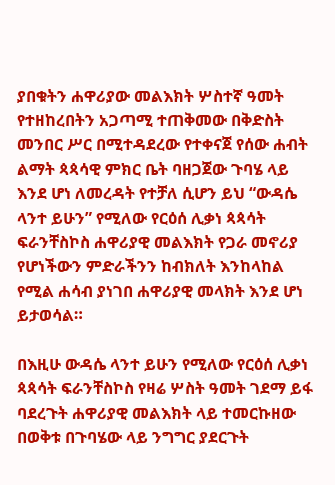ያበቁትን ሐዋሪያው መልእክት ሦስተኛ ዓመት የተዘከረበትን አጋጣሚ ተጠቅመው በቅድስት መንበር ሥር በሚተዳደረው የተቀናጀ የሰው ሐብት ልማት ጳጳሳዊ ምክር ቤት ባዘጋጀው ጉባሄ ላይ እንደ ሆነ ለመረዳት የተቻለ ሲሆን ይህ “ውዳሴ ላንተ ይሁን” የሚለው የርዕሰ ሊቃነ ጳጳሳት ፍራንቸስኮስ ሐዋሪያዊ መልእክት የጋራ መኖሪያ የሆነችውን ምድራችንን ከብክለት እንከላከል የሚል ሐሳብ ያነገበ ሐዋሪያዊ መላክት እንደ ሆነ ይታወሳል።

በእዚሁ ውዳሴ ላንተ ይሁን የሚለው የርዕሰ ሊቃነ ጳጳሳት ፍራንቸስኮስ የዛሬ ሦስት ዓመት ገደማ ይፋ ባደረጉት ሐዋሪያዊ መልእክት ላይ ተመርኩዘው በወቅቱ በጉባሄው ላይ ንግግር ያደርጉት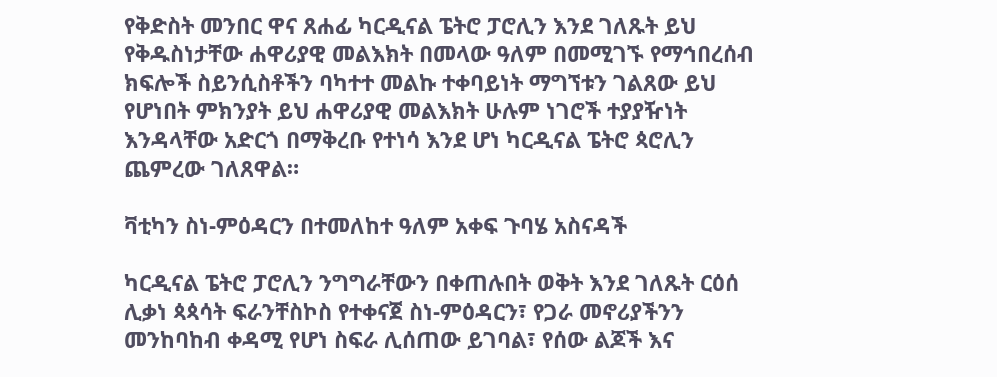የቅድስት መንበር ዋና ጸሐፊ ካርዲናል ፔትሮ ፓሮሊን እንደ ገለጹት ይህ የቅዱስነታቸው ሐዋሪያዊ መልእክት በመላው ዓለም በመሚገኙ የማኅበረሰብ ክፍሎች ስይንሲስቶችን ባካተተ መልኩ ተቀባይነት ማግኘቱን ገልጸው ይህ የሆነበት ምክንያት ይህ ሐዋሪያዊ መልእክት ሁሉም ነገሮች ተያያዥነት እንዳላቸው አድርጎ በማቅረቡ የተነሳ እንደ ሆነ ካርዲናል ፔትሮ ጳሮሊን ጨምረው ገለጸዋል።

ቫቲካን ስነ-ምዕዳርን በተመለከተ ዓለም አቀፍ ጉባሄ አስናዳች

ካርዲናል ፔትሮ ፓሮሊን ንግግራቸውን በቀጠሉበት ወቅት እንደ ገለጹት ርዕሰ ሊቃነ ጳጳሳት ፍራንቸስኮስ የተቀናጀ ስነ-ምዕዳርን፣ የጋራ መኖሪያችንን መንከባከብ ቀዳሚ የሆነ ስፍራ ሊሰጠው ይገባል፣ የሰው ልጆች እና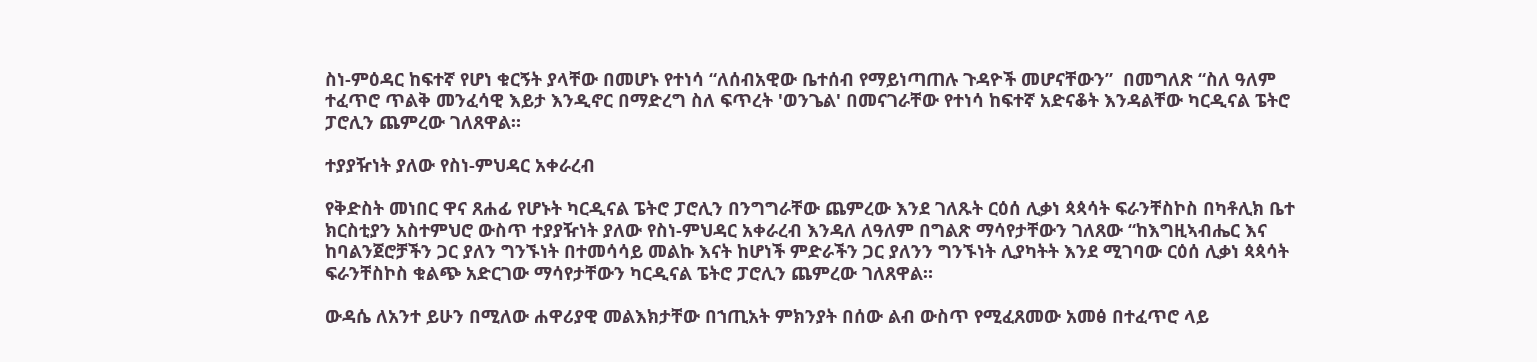ስነ-ምዕዳር ከፍተኛ የሆነ ቁርኝት ያላቸው በመሆኑ የተነሳ “ለሰብአዊው ቤተሰብ የማይነጣጠሉ ጉዳዮች መሆናቸውን”  በመግለጽ “ስለ ዓለም ተፈጥሮ ጥልቅ መንፈሳዊ እይታ እንዲኖር በማድረግ ስለ ፍጥረት 'ወንጌል' በመናገራቸው የተነሳ ከፍተኛ አድናቆት እንዳልቸው ካርዲናል ፔትሮ ፓሮሊን ጨምረው ገለጸዋል።

ተያያዥነት ያለው የስነ-ምህዳር አቀራረብ

የቅድስት መነበር ዋና ጸሐፊ የሆኑት ካርዲናል ፔትሮ ፓሮሊን በንግግራቸው ጨምረው እንደ ገለጹት ርዕሰ ሊቃነ ጳጳሳት ፍራንቸስኮስ በካቶሊክ ቤተ ክርስቲያን አስተምህሮ ውስጥ ተያያዥነት ያለው የስነ-ምህዳር አቀራረብ እንዳለ ለዓለም በግልጽ ማሳየታቸውን ገለጸው “ከእግዚኣብሔር እና ከባልንጀሮቻችን ጋር ያለን ግንኙነት በተመሳሳይ መልኩ እናት ከሆነች ምድራችን ጋር ያለንን ግንኙነት ሊያካትት እንደ ሚገባው ርዕሰ ሊቃነ ጳጳሳት ፍራንቸስኮስ ቁልጭ አድርገው ማሳየታቸውን ካርዲናል ፔትሮ ፓሮሊን ጨምረው ገለጸዋል።

ውዳሴ ለአንተ ይሁን በሚለው ሐዋሪያዊ መልእክታቸው በኀጢአት ምክንያት በሰው ልብ ውስጥ የሚፈጸመው አመፅ በተፈጥሮ ላይ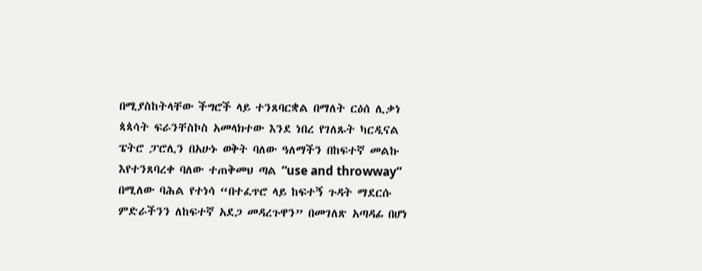በሚያስከትላቸው ችግሮች ላይ ተንጸባርቋል በማለት ርዕሰ ሊቃነ ጳጳሳት ፍራንቸስኮስ አመላክተው እንደ ነበረ የገለጹት ካርዲናል ፔትሮ ፓሮሊን በአሁኑ ወቅት ባለው ዓለማችን በከፍተኛ መልኩ እየተንጸባረቀ ባለው ተጠቅመህ ጣል “use and throwway” በሚለው ባሕል የተነሳ “በተፈጥሮ ላይ ከፍተኝ ጉዳት ማደርሱ ምድራችንን ለከፍተኛ አደጋ መዳረጉዋን” በመገለጽ አጣዳፊ በሆነ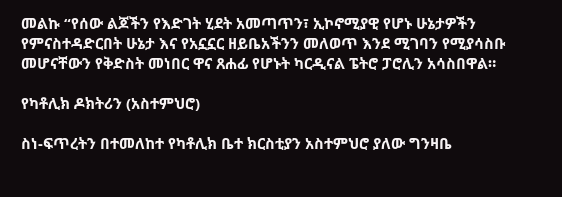መልኩ “የሰው ልጆችን የእድገት ሂደት አመጣጥን፣ ኢኮኖሚያዊ የሆኑ ሁኔታዎችን የምናስተዳድርበት ሁኔታ እና የአኗኗር ዘይቤአችንን መለወጥ እንደ ሚገባን የሚያሳስቡ መሆናቸውን የቅድስት መነበር ዋና ጸሐፊ የሆኑት ካርዲናል ፔትሮ ፓሮሊን አሳስበዋል።

የካቶሊክ ዶክትሪን (አስተምህሮ)

ስነ-ፍጥረትን በተመለከተ የካቶሊክ ቤተ ክርስቲያን አስተምህሮ ያለው ግንዛቤ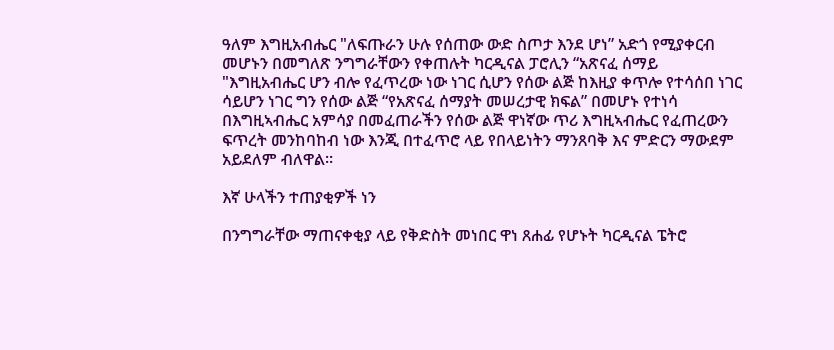ዓለም እግዚአብሔር "ለፍጡራን ሁሉ የሰጠው ውድ ስጦታ እንደ ሆነ” አድጎ የሚያቀርብ መሆኑን በመግለጽ ንግግራቸውን የቀጠሉት ካርዲናል ፓሮሊን “አጽናፈ ሰማይ "እግዚአብሔር ሆን ብሎ የፈጥረው ነው ነገር ሲሆን የሰው ልጅ ከእዚያ ቀጥሎ የተሳሰበ ነገር ሳይሆን ነገር ግን የሰው ልጅ “የአጽናፈ ሰማያት መሠረታዊ ክፍል” በመሆኑ የተነሳ በእግዚኣብሔር አምሳያ በመፈጠራችን የሰው ልጅ ዋነኛው ጥሪ እግዚኣብሔር የፈጠረውን ፍጥረት መንከባከብ ነው እንጂ በተፈጥሮ ላይ የበላይነትን ማንጸባቅ እና ምድርን ማውደም አይደለም ብለዋል።

እኛ ሁላችን ተጠያቂዎች ነን

በንግግራቸው ማጠናቀቂያ ላይ የቅድስት መነበር ዋነ ጸሐፊ የሆኑት ካርዲናል ፔትሮ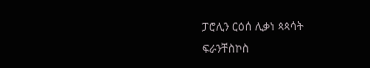ፓሮሊን ርዕሰ ሊቃነ ጳጳሳት ፍራንቸስኮስ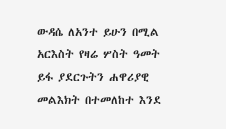ውዳሴ ለአንተ ይሁን በሚል አርእስት የዛሬ ሦስት ዓመት ይፋ ያደርጉትን ሐዋሪያዊ መልእክት በተመለከተ እንደ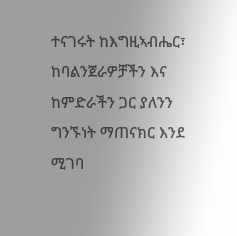ተናገሩት ከእግዚኣብሔር፣ ከባልንጀራዎቻችን እና ከምድራችን ጋር ያለንን ግንኙነት ማጠናክር እንደ ሚገባ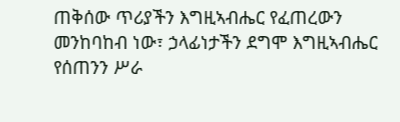ጠቅሰው ጥሪያችን እግዚኣብሔር የፈጠረውን መንከባከብ ነው፣ ኃላፊነታችን ደግሞ እግዚኣብሔር የሰጠንን ሥራ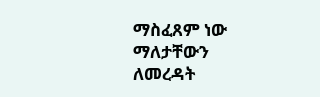ማስፈጸም ነው ማለታቸውን ለመረዳት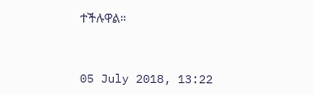ተችሉዋል።



05 July 2018, 13:22